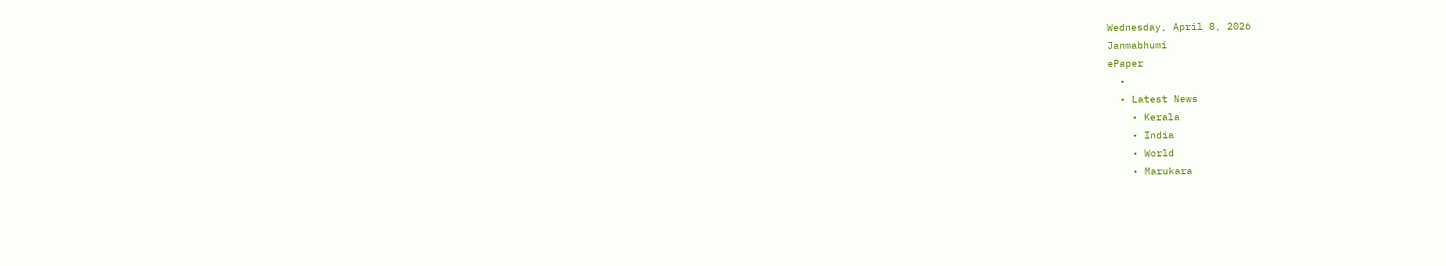Wednesday, April 8, 2026
Janmabhumi
ePaper
  •
  • Latest News
    • Kerala
    • India
    • World
    • Marukara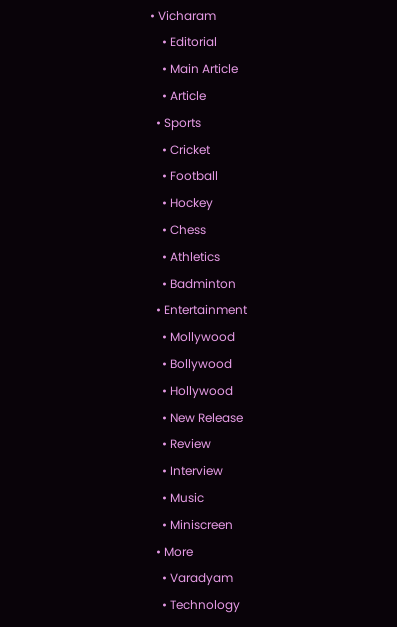• Vicharam
    • Editorial
    • Main Article
    • Article
  • Sports
    • Cricket
    • Football
    • Hockey
    • Chess
    • Athletics
    • Badminton
  • Entertainment
    • Mollywood
    • Bollywood
    • Hollywood
    • New Release
    • Review
    • Interview
    • Music
    • Miniscreen
  • More
    • Varadyam
    • Technology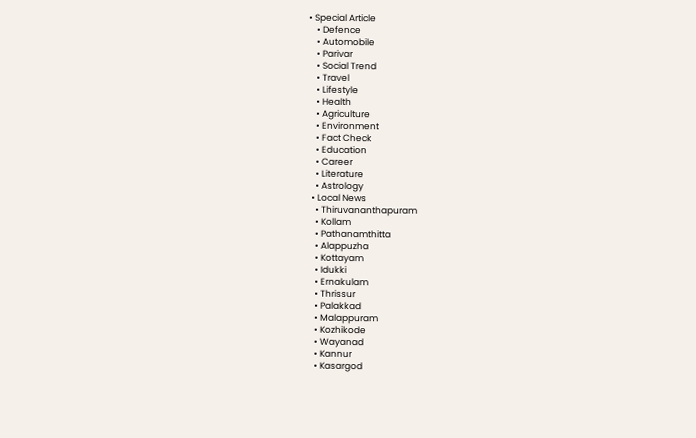• Special Article
    • Defence
    • Automobile
    • Parivar
    • Social Trend
    • Travel
    • Lifestyle
    • Health
    • Agriculture
    • Environment
    • Fact Check
    • Education
    • Career
    • Literature
    • Astrology
  • Local News
    • Thiruvananthapuram
    • Kollam
    • Pathanamthitta
    • Alappuzha
    • Kottayam
    • Idukki
    • Ernakulam
    • Thrissur
    • Palakkad
    • Malappuram
    • Kozhikode
    • Wayanad
    • Kannur
    • Kasargod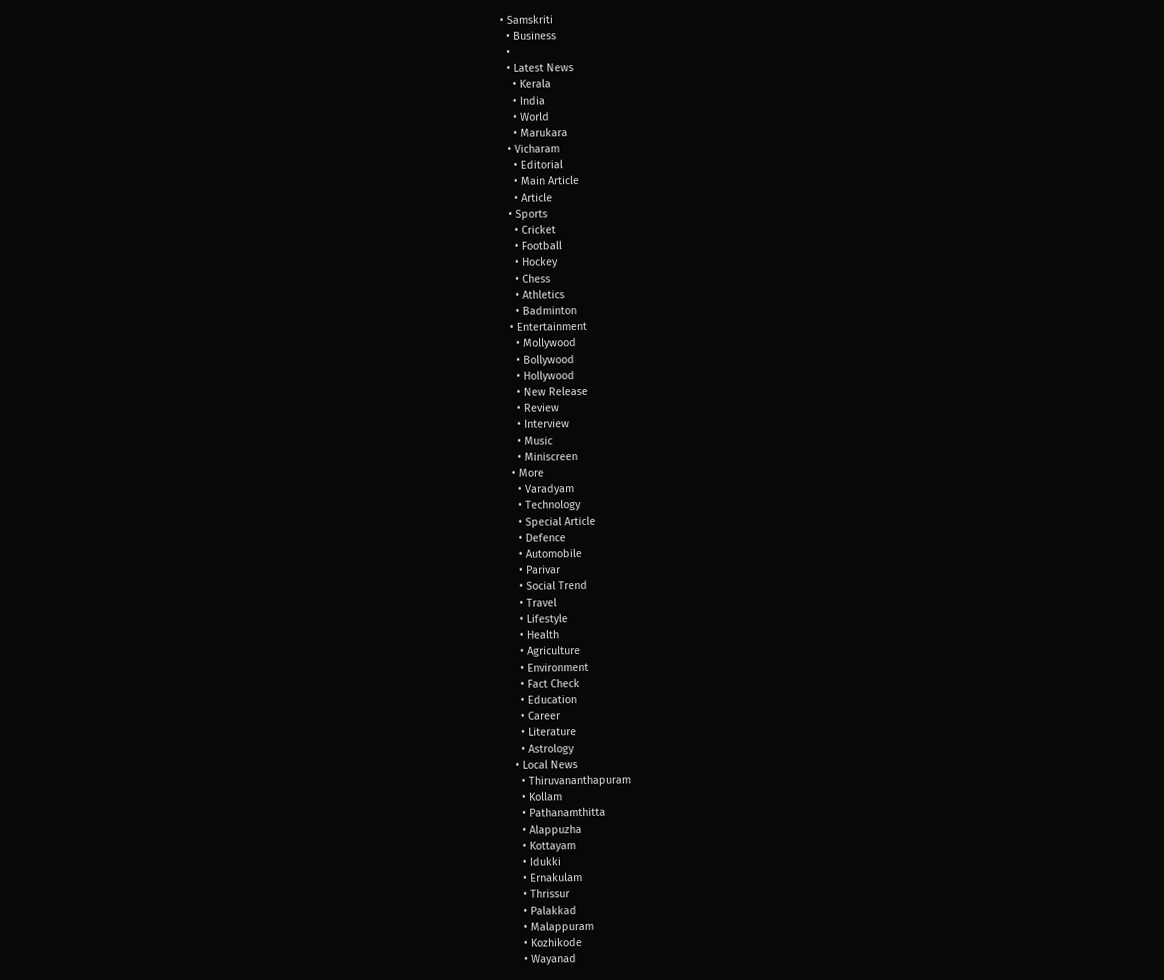• Samskriti
  • Business
  •
  • Latest News
    • Kerala
    • India
    • World
    • Marukara
  • Vicharam
    • Editorial
    • Main Article
    • Article
  • Sports
    • Cricket
    • Football
    • Hockey
    • Chess
    • Athletics
    • Badminton
  • Entertainment
    • Mollywood
    • Bollywood
    • Hollywood
    • New Release
    • Review
    • Interview
    • Music
    • Miniscreen
  • More
    • Varadyam
    • Technology
    • Special Article
    • Defence
    • Automobile
    • Parivar
    • Social Trend
    • Travel
    • Lifestyle
    • Health
    • Agriculture
    • Environment
    • Fact Check
    • Education
    • Career
    • Literature
    • Astrology
  • Local News
    • Thiruvananthapuram
    • Kollam
    • Pathanamthitta
    • Alappuzha
    • Kottayam
    • Idukki
    • Ernakulam
    • Thrissur
    • Palakkad
    • Malappuram
    • Kozhikode
    • Wayanad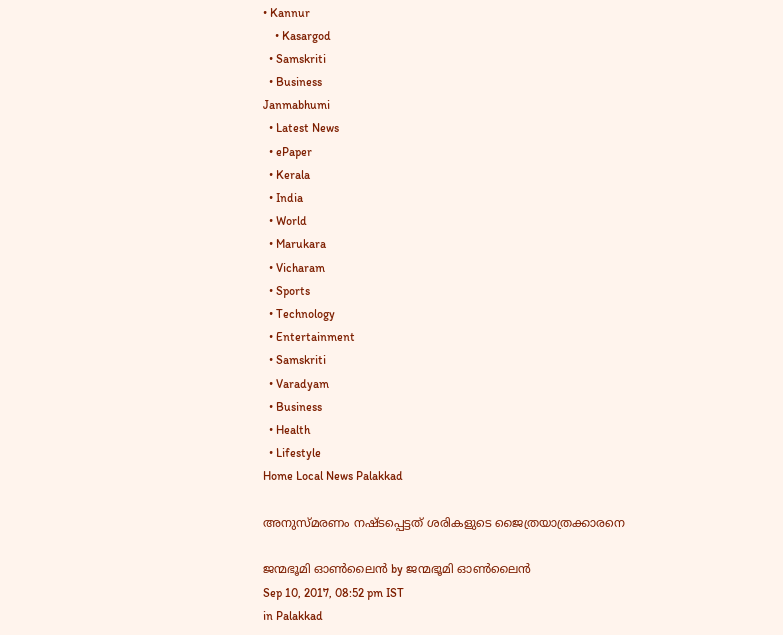• Kannur
    • Kasargod
  • Samskriti
  • Business
Janmabhumi
  • Latest News
  • ePaper
  • Kerala
  • India
  • World
  • Marukara
  • Vicharam
  • Sports
  • Technology
  • Entertainment
  • Samskriti
  • Varadyam
  • Business
  • Health
  • Lifestyle
Home Local News Palakkad

അനുസ്മരണം നഷ്ടപ്പെട്ടത് ശരികളുടെ ജൈത്രയാത്രക്കാരനെ

ജന്മഭൂമി ഓണ്‍ലൈന്‍ by ജന്മഭൂമി ഓണ്‍ലൈന്‍
Sep 10, 2017, 08:52 pm IST
in Palakkad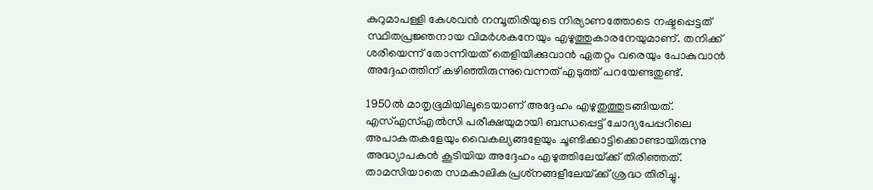കുറുമാപള്ളി കേശവന്‍ നമ്പൂതിരിയുടെ നിര്യാണത്തോടെ നഷ്ടപ്പെട്ടത് സ്ഥിതപ്രജ്ഞനായ വിമര്‍ശകനേയും എഴുത്തുകാരനേയുമാണ്. തനിക്ക് ശരിയെന്ന് തോന്നിയത് തെളിയിക്കുവാന്‍ ഏതറ്റം വരെയും പോകുവാന്‍ അദ്ദേഹത്തിന് കഴിഞ്ഞിരുന്നുവെന്നത് എടുത്ത് പറയേണ്ടതുണ്ട്.

1950ല്‍ മാതൃഭൂമിയിലൂടെയാണ് അദ്ദേഹം എഴുതുത്തുടങ്ങിയത്. എസ്എസ്എല്‍സി പരീക്ഷയുമായി ബന്ധപ്പെട്ട് ചോദ്യപേപ്പറിലെ അപാകതകളേയും വൈകല്യങ്ങളേയും ചൂണ്ടിക്കാട്ടിക്കൊണ്ടായിരുന്നു അദ്ധ്യാപകന്‍ കൂടിയിയ അദ്ദേഹം എഴുത്തിലേയ്‌ക്ക് തിരിഞ്ഞത്. താമസിയാതെ സമകാലികപ്രശ്‌നങ്ങളീലേയ്‌ക്ക് ശ്രദ്ധ തിരിച്ചു.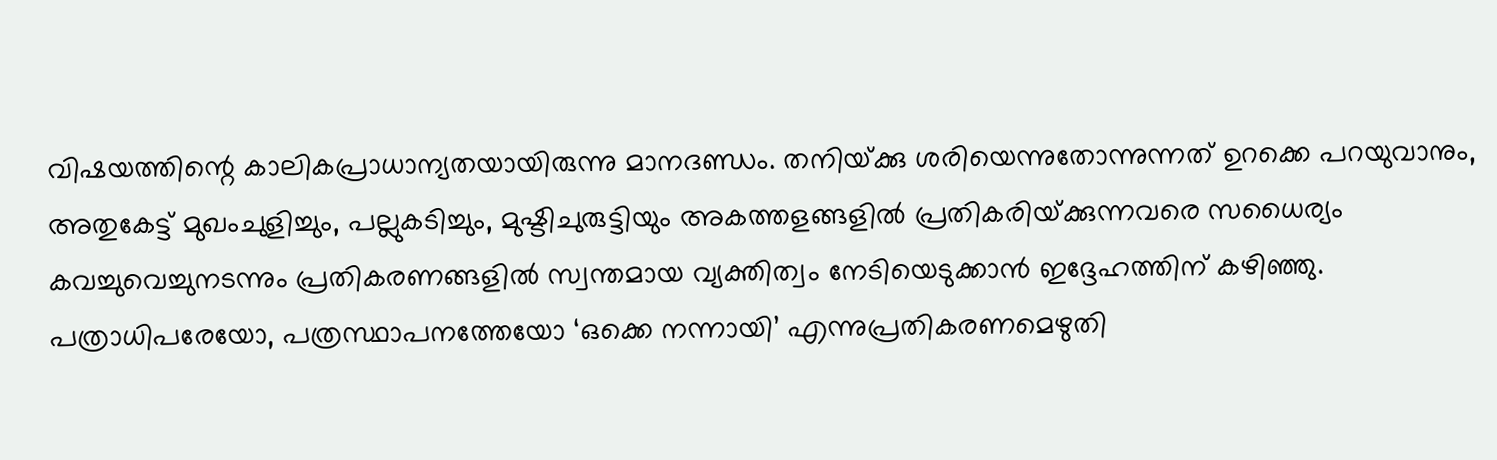വിഷയത്തിന്റെ കാലികപ്രാധാന്യതയായിരുന്നു മാനദണ്ഡം. തനിയ്‌ക്കു ശരിയെന്നുതോന്നുന്നത് ഉറക്കെ പറയുവാനും, അതുകേട്ട് മുഖംചുളിച്ചും, പല്ലുകടിച്ചും, മുഷ്ടിചുരുട്ടിയും അകത്തളങ്ങളില്‍ പ്രതികരിയ്‌ക്കുന്നവരെ സധൈര്യം കവച്ചുവെച്ചുനടന്നും പ്രതികരണങ്ങളില്‍ സ്വന്തമായ വ്യക്തിത്വം നേടിയെടുക്കാന്‍ ഇദ്ദേഹത്തിന് കഴിഞ്ഞു. പത്രാധിപരേയോ, പത്രസ്ഥാപനത്തേയോ ‘ഒക്കെ നന്നായി’ എന്നുപ്രതികരണമെഴുതി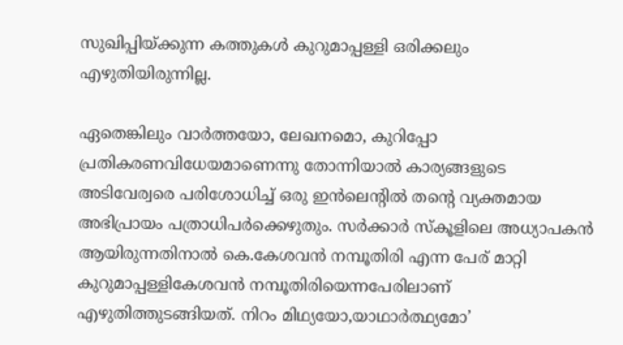സുഖിപ്പിയ്‌ക്കുന്ന കത്തുകള്‍ കുറുമാപ്പള്ളി ഒരിക്കലും എഴുതിയിരുന്നില്ല.

ഏതെങ്കിലും വാര്‍ത്തയോ, ലേഖനമൊ, കുറിപ്പോ പ്രതികരണവിധേയമാണെന്നു തോന്നിയാല്‍ കാര്യങ്ങളുടെ അടിവേര്വരെ പരിശോധിച്ച് ഒരു ഇന്‍ലെന്റില്‍ തന്റെ വ്യക്തമായ അഭിപ്രായം പത്രാധിപര്‍ക്കെഴുതും. സര്‍ക്കാര്‍ സ്‌കൂളിലെ അധ്യാപകന്‍ ആയിരുന്നതിനാല്‍ കെ.കേശവന്‍ നമ്പൂതിരി എന്ന പേര് മാറ്റി കുറുമാപ്പള്ളികേശവന്‍ നമ്പൂതിരിയെന്നപേരിലാണ് എഴുതിത്തുടങ്ങിയത്. നിറം മിഥ്യയോ,യാഥാര്‍ത്ഥ്യമോ’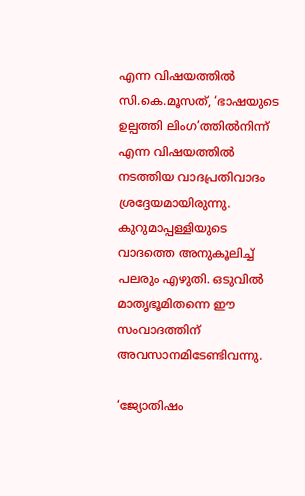എന്ന വിഷയത്തില്‍ സി.കെ.മൂസത്, ‘ഭാഷയുടെ ഉല്പത്തി ലിംഗ’ത്തില്‍നിന്ന് എന്ന വിഷയത്തില്‍ നടത്തിയ വാദപ്രതിവാദം ശ്രദ്ദേയമായിരുന്നു. കുറുമാപ്പള്ളിയുടെ വാദത്തെ അനുകൂലിച്ച് പലരും എഴുതി. ഒടുവില്‍ മാതൃഭൂമിതന്നെ ഈ സംവാദത്തിന് അവസാനമിടേണ്ടിവന്നു.

‘ജ്യോതിഷം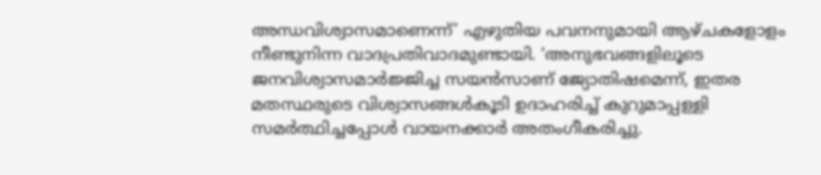അന്ധവിശ്വാസമാണെന്ന്’ എഴുതിയ പവനനുമായി ആഴ്ചകളോളം നീണ്ടുനിന്ന വാദപ്രതിവാദമുണ്ടായി. ‘അനുഭവങ്ങളിലൂടെ ജനവിശ്വാസമാര്‍ജ്ജിച്ച സയന്‍സാണ് ജ്യോതിഷമെന്ന്, ഇതര മതസ്ഥരുടെ വിശ്വാസങ്ങള്‍കൂടി ഉദാഹരിച്ച് കുറുമാപ്പള്ളി സമര്‍ത്ഥിച്ചപ്പോള്‍ വായനക്കാര്‍ അതംഗീകരിച്ചു.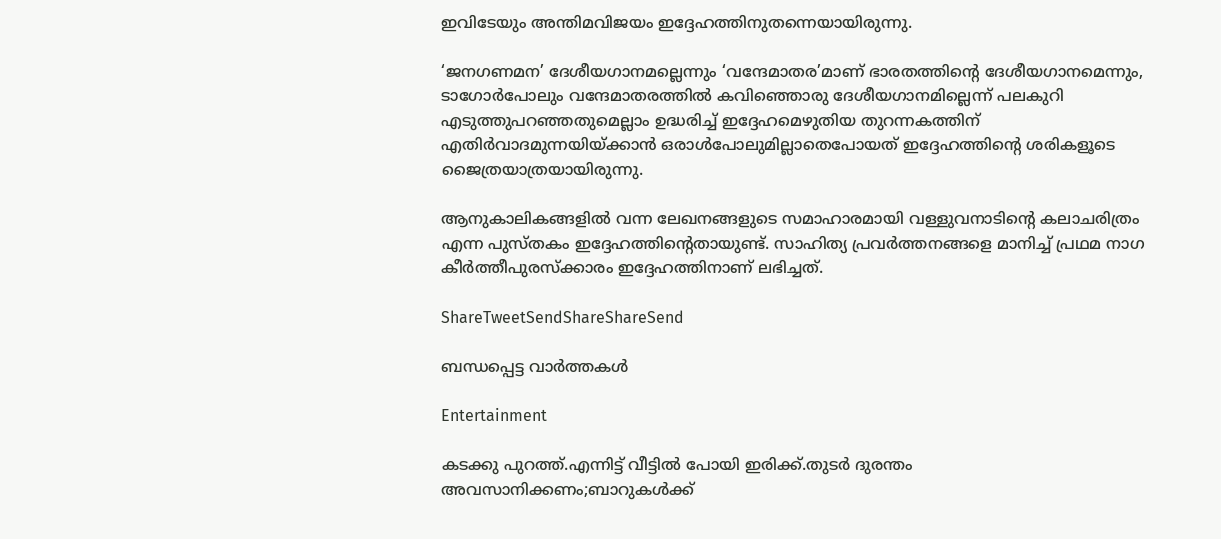ഇവിടേയും അന്തിമവിജയം ഇദ്ദേഹത്തിനുതന്നെയായിരുന്നു.

‘ജനഗണമന’ ദേശീയഗാനമല്ലെന്നും ‘വന്ദേമാതര’മാണ് ഭാരതത്തിന്റെ ദേശീയഗാനമെന്നും, ടാഗോര്‍പോലും വന്ദേമാതരത്തില്‍ കവിഞ്ഞൊരു ദേശീയഗാനമില്ലെന്ന് പലകുറി എടുത്തുപറഞ്ഞതുമെല്ലാം ഉദ്ധരിച്ച് ഇദ്ദേഹമെഴുതിയ തുറന്നകത്തിന് എതിര്‍വാദമുന്നയിയ്‌ക്കാന്‍ ഒരാള്‍പോലുമില്ലാതെപോയത് ഇദ്ദേഹത്തിന്റെ ശരികളൂടെ ജൈത്രയാത്രയായിരുന്നു.

ആനുകാലികങ്ങളില്‍ വന്ന ലേഖനങ്ങളുടെ സമാഹാരമായി വള്ളുവനാടിന്റെ കലാചരിത്രം എന്ന പുസ്തകം ഇദ്ദേഹത്തിന്റെതായുണ്ട്. സാഹിത്യ പ്രവര്‍ത്തനങ്ങളെ മാനിച്ച് പ്രഥമ നാഗ കീര്‍ത്തീപുരസ്‌ക്കാരം ഇദ്ദേഹത്തിനാണ് ലഭിച്ചത്.

ShareTweetSendShareShareSend

ബന്ധപ്പെട്ട വാര്‍ത്തകള്‍

Entertainment

കടക്കു പുറത്ത്.എന്നിട്ട് വീട്ടിൽ പോയി ഇരിക്ക്.തുടർ ദുരന്തം അവസാനിക്കണം;ബാറുകൾക്ക്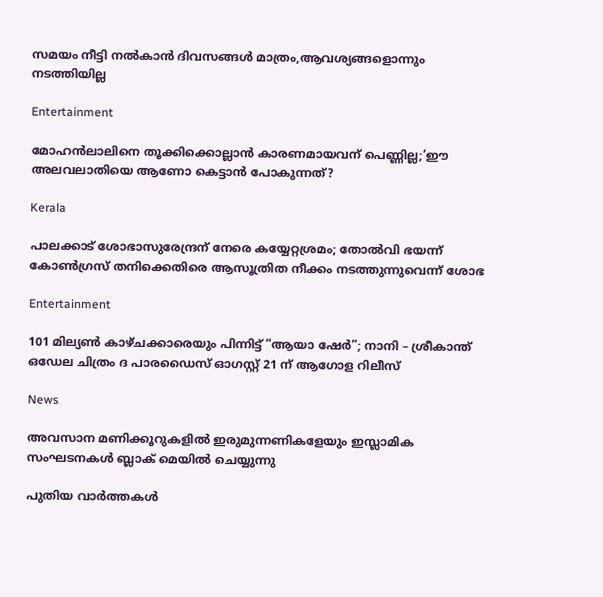സമയം നീട്ടി നൽകാൻ ദിവസങ്ങൾ മാത്രം,ആവശ്യങ്ങളൊന്നും നടത്തിയില്ല

Entertainment

മോഹന്‍ലാലിനെ തൂക്കിക്കൊല്ലാന്‍ കാരണമായവന് പെണ്ണില്ല;’ഈ അലവലാതിയെ ആണോ കെട്ടാന്‍ പോകുന്നത്?

Kerala

പാലക്കാട് ശോഭാസുരേന്ദ്രന് നേരെ കയ്യേറ്റശ്രമം; തോൽവി ഭയന്ന് കോൺഗ്രസ് തനിക്കെതിരെ ആസൂത്രിത നീക്കം നടത്തുന്നുവെന്ന് ശോഭ

Entertainment

101 മില്യൺ കാഴ്ചക്കാരെയും പിന്നിട്ട് “ആയാ ഷേർ”; നാനി – ശ്രീകാന്ത് ഒഡേല ചിത്രം ദ പാരഡൈസ് ഓഗസ്റ്റ് 21 ന് ആഗോള റിലീസ്

News

അവസാന മണിക്കൂറുകളിൽ ഇരുമുന്നണികളേയും ഇസ്ലാമിക സംഘടനകൾ ബ്ലാക് മെയിൽ ചെയ്യുന്നു

പുതിയ വാര്‍ത്തകള്‍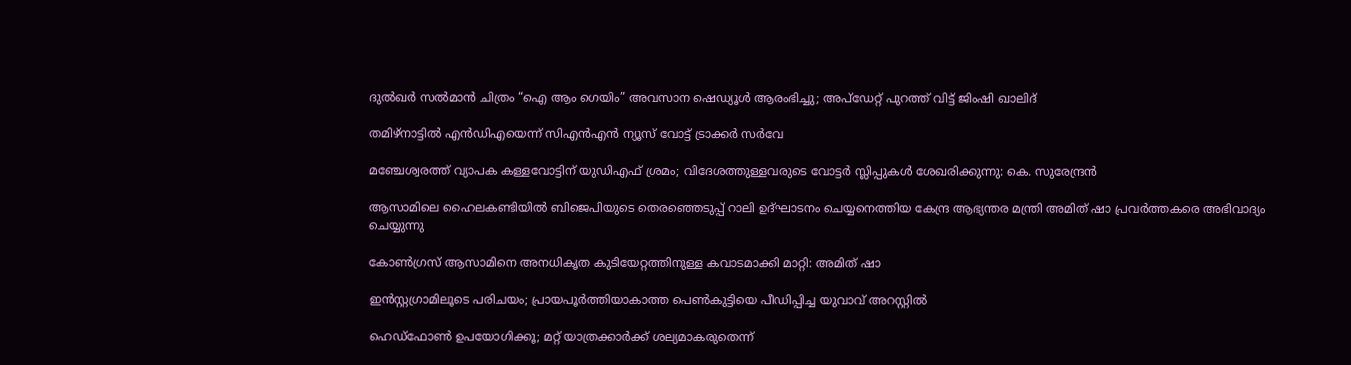ദുൽഖർ സൽമാൻ ചിത്രം “ഐ ആം ഗെയിം” അവസാന ഷെഡ്യൂൾ ആരംഭിച്ചു; അപ്‌ഡേറ്റ് പുറത്ത് വിട്ട് ജിംഷി ഖാലിദ്

തമിഴ്‌നാട്ടില്‍ എന്‍ഡിഎയെന്ന് സിഎന്‍എന്‍ ന്യൂസ് വോട്ട് ട്രാക്കര്‍ സര്‍വേ

മഞ്ചേശ്വരത്ത് വ്യാപക കള്ളവോട്ടിന് യുഡിഎഫ് ശ്രമം; വിദേശത്തുള്ളവരുടെ വോട്ടർ സ്ലിപ്പുകൾ ശേഖരിക്കുന്നു: കെ. സുരേന്ദ്രൻ

ആസാമിലെ ഹൈലകണ്ടിയില്‍ ബിജെപിയുടെ തെരഞ്ഞെടുപ്പ് റാലി ഉദ്ഘാടനം ചെയ്യനെത്തിയ കേന്ദ്ര ആഭ്യന്തര മന്ത്രി അമിത് ഷാ പ്രവര്‍ത്തകരെ അഭിവാദ്യം ചെയ്യുന്നു

കോണ്‍ഗ്രസ് ആസാമിനെ അനധികൃത കുടിയേറ്റത്തിനുള്ള കവാടമാക്കി മാറ്റി: അമിത് ഷാ

ഇൻസ്റ്റഗ്രാമിലൂടെ പരിചയം; പ്രായപൂർത്തിയാകാത്ത പെൺകുട്ടിയെ പീഡിപ്പിച്ച യുവാവ് അറസ്റ്റിൽ

ഹെഡ്ഫോൺ ഉപയോഗിക്കൂ; മറ്റ് യാത്രക്കാർക്ക് ശല്യമാകരുതെന്ന്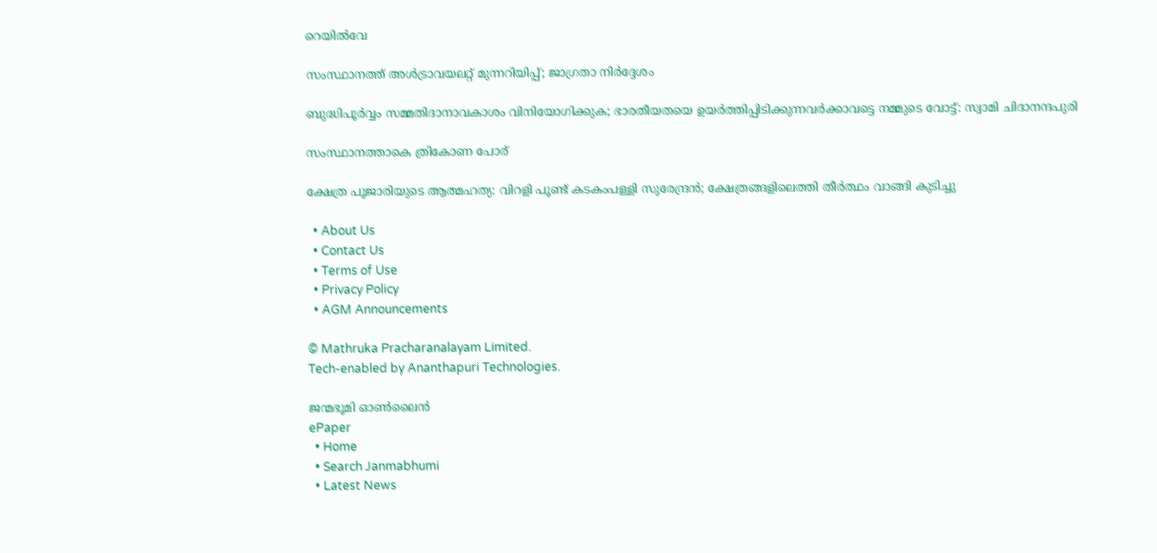റെയിൽവേ

സംസ്ഥാനത്ത് അൾട്രാവയലറ്റ് മുന്നറിയിപ്പ്; ജാഗ്രതാ നിര്‍ദ്ദേശം

ബുദ്ധിപൂർവ്വം സമ്മതിദാനാവകാശം വിനിയോഗിക്കുക; ഭാരതീയതയെ ഉയർത്തിപ്പിടിക്കുന്നവർക്കാവട്ടെ നമ്മുടെ വോട്ട്: സ്വാമി ചിദാനന്ദപുരി

സംസ്ഥാനത്താകെ ത്രികോണ പോര്

ക്ഷേത്ര പൂജാരിയുടെ ആത്മഹത്യ: വിറളി പൂണ്ട് കടകംപള്ളി സുരേന്ദ്രന്‍; ക്ഷേത്രങ്ങളിലെത്തി തീര്‍ത്ഥം വാങ്ങി കുടിച്ചു

  • About Us
  • Contact Us
  • Terms of Use
  • Privacy Policy
  • AGM Announcements

© Mathruka Pracharanalayam Limited.
Tech-enabled by Ananthapuri Technologies.

ജന്മഭൂമി ഓണ്‍ലൈന്‍
ePaper
  • Home
  • Search Janmabhumi
  • Latest News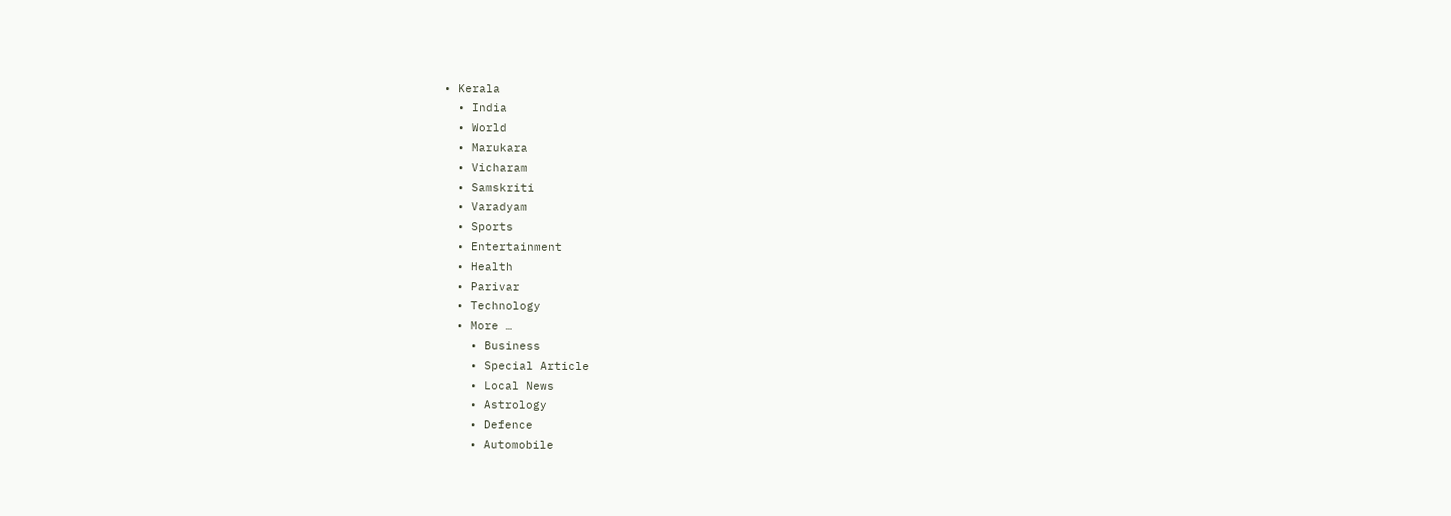• Kerala
  • India
  • World
  • Marukara
  • Vicharam
  • Samskriti
  • Varadyam
  • Sports
  • Entertainment
  • Health
  • Parivar
  • Technology
  • More …
    • Business
    • Special Article
    • Local News
    • Astrology
    • Defence
    • Automobile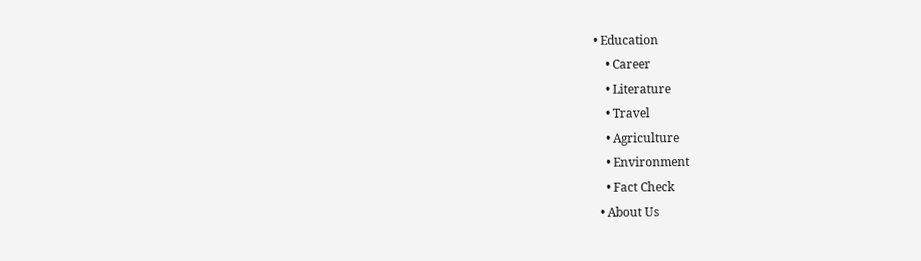• Education
    • Career
    • Literature
    • Travel
    • Agriculture
    • Environment
    • Fact Check
  • About Us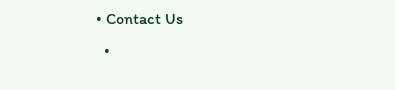• Contact Us
  •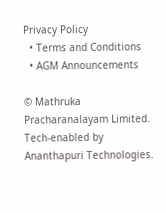Privacy Policy
  • Terms and Conditions
  • AGM Announcements

© Mathruka Pracharanalayam Limited.
Tech-enabled by Ananthapuri Technologies.